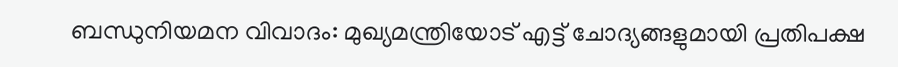ബന്ധുനിയമന വിവാദം: മുഖ്യമന്ത്രിയോട് എട്ട് ചോദ്യങ്ങളുമായി പ്രതിപക്ഷ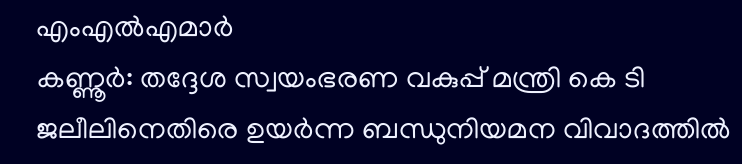എംഎൽഎമാർ
കണ്ണൂർ: തദ്ദേശ സ്വയംഭരണ വകുപ്പ് മന്ത്രി കെ ടി ജലീലിനെതിരെ ഉയർന്ന ബന്ധുനിയമന വിവാദത്തിൽ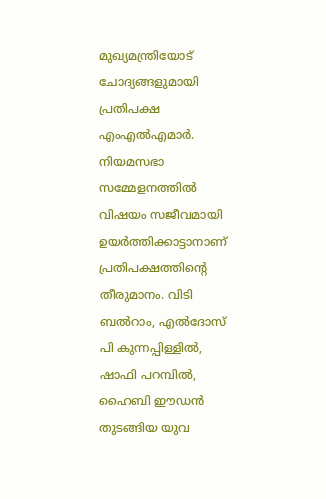മുഖ്യമന്ത്രിയോട് ചോദ്യങ്ങളുമായി പ്രതിപക്ഷ എംഎൽഎമാർ. നിയമസഭാ സമ്മേളനത്തിൽ വിഷയം സജീവമായി ഉയർത്തിക്കാട്ടാനാണ് പ്രതിപക്ഷത്തിന്റെ തീരുമാനം. വിടി ബൽറാം, എൽദോസ് പി കുന്നപ്പിള്ളിൽ, ഷാഫി പറമ്പിൽ, ഹൈബി ഈഡൻ തുടങ്ങിയ യുവ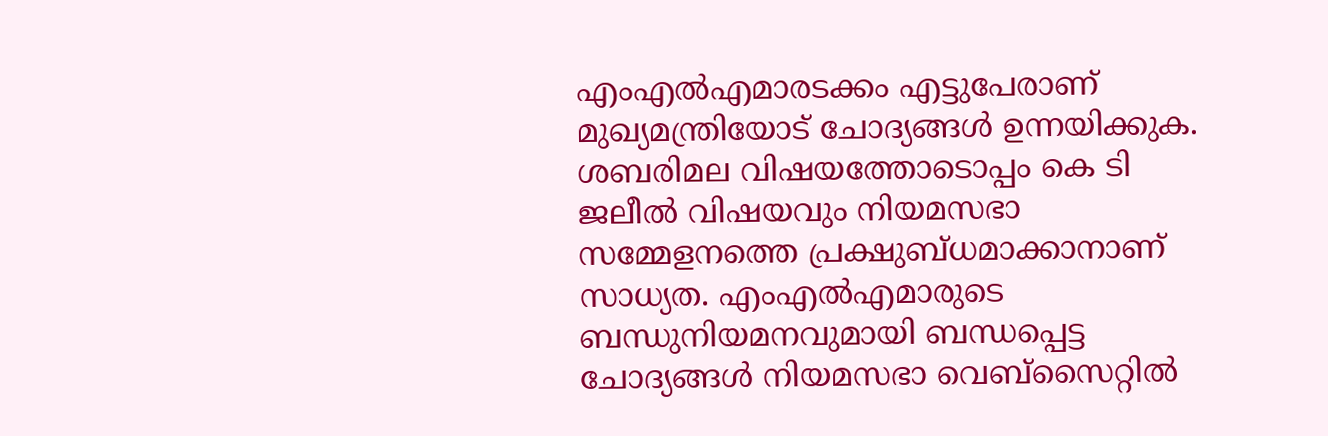എംഎൽഎമാരടക്കം എട്ടുപേരാണ് മുഖ്യമന്ത്രിയോട് ചോദ്യങ്ങൾ ഉന്നയിക്കുക.
ശബരിമല വിഷയത്തോടൊപ്പം കെ ടി ജലീൽ വിഷയവും നിയമസഭാ സമ്മേളനത്തെ പ്രക്ഷുബ്ധമാക്കാനാണ് സാധ്യത. എംഎൽഎമാരുടെ ബന്ധുനിയമനവുമായി ബന്ധപ്പെട്ട ചോദ്യങ്ങൾ നിയമസഭാ വെബ്സൈറ്റിൽ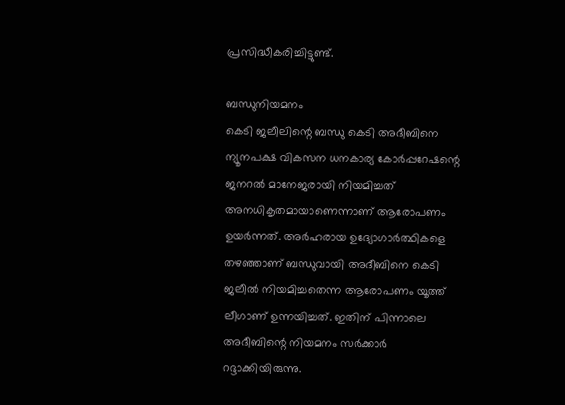പ്രസിദ്ധീകരിച്ചിട്ടുണ്ട്.

ബന്ധുനിയമനം
കെടി ജലീലിന്റെ ബന്ധു കെടി അദീബിനെ ന്യൂനപക്ഷ വികസന ധനകാര്യ കോർപ്പറേഷന്റെ ജനറൽ മാനേജരായി നിയമിച്ചത് അനധികൃതമായാണെന്നാണ് ആരോപണം ഉയർന്നത്. അർഹരായ ഉദ്യോഗാർത്ഥികളെ തഴഞ്ഞാണ് ബന്ധുവായി അദീബിനെ കെടി ജലീൽ നിയമിച്ചതെന്ന ആരോപണം യൂത്ത് ലീഗാണ് ഉന്നയിച്ചത്. ഇതിന് പിന്നാലെ അദീബിന്റെ നിയമനം സർക്കാർ റദ്ദാക്കിയിരുന്നു.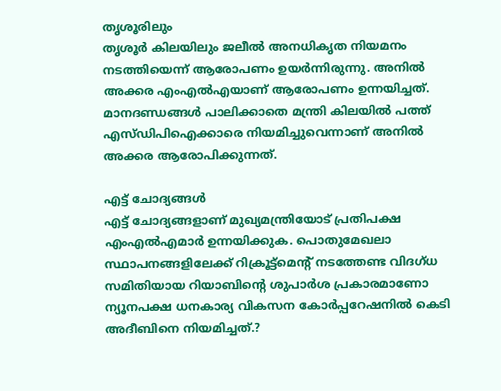തൃശൂരിലും
തൃശൂർ കിലയിലും ജലീൽ അനധികൃത നിയമനം നടത്തിയെന്ന് ആരോപണം ഉയർന്നിരുന്നു. അനിൽ അക്കര എംഎൽഎയാണ് ആരോപണം ഉന്നയിച്ചത്. മാനദണ്ഡങ്ങൾ പാലിക്കാതെ മന്ത്രി കിലയിൽ പത്ത് എസ്ഡിപിഐക്കാരെ നിയമിച്ചുവെന്നാണ് അനിൽ അക്കര ആരോപിക്കുന്നത്.

എട്ട് ചോദ്യങ്ങൾ
എട്ട് ചോദ്യങ്ങളാണ് മുഖ്യമന്ത്രിയോട് പ്രതിപക്ഷ എംഎൽഎമാർ ഉന്നയിക്കുക. പൊതുമേഖലാ സ്ഥാപനങ്ങളിലേക്ക് റിക്രൂട്ട്മെന്റ് നടത്തേണ്ട വിദഗ്ധ സമിതിയായ റിയാബിന്റെ ശുപാർശ പ്രകാരമാണോ ന്യൂനപക്ഷ ധനകാര്യ വികസന കോർപ്പറേഷനിൽ കെടി അദീബിനെ നിയമിച്ചത്.?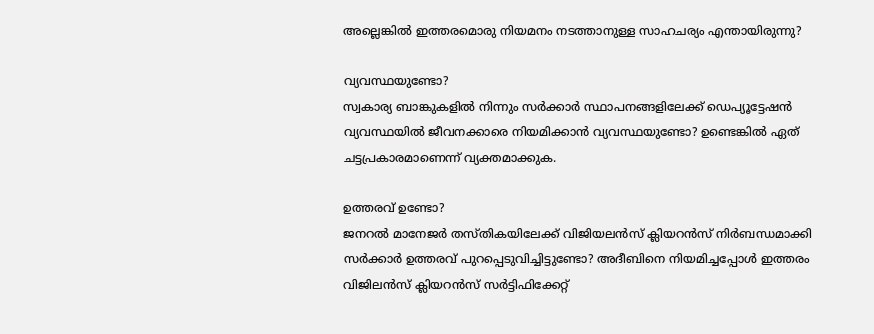അല്ലെങ്കിൽ ഇത്തരമൊരു നിയമനം നടത്താനുള്ള സാഹചര്യം എന്തായിരുന്നു?

വ്യവസ്ഥയുണ്ടോ?
സ്വകാര്യ ബാങ്കുകളിൽ നിന്നും സർക്കാർ സ്ഥാപനങ്ങളിലേക്ക് ഡെപ്യൂട്ടേഷൻ വ്യവസ്ഥയിൽ ജീവനക്കാരെ നിയമിക്കാൻ വ്യവസ്ഥയുണ്ടോ? ഉണ്ടെങ്കിൽ ഏത് ചട്ടപ്രകാരമാണെന്ന് വ്യക്തമാക്കുക.

ഉത്തരവ് ഉണ്ടോ?
ജനറൽ മാനേജർ തസ്തികയിലേക്ക് വിജിയലൻസ് ക്ലിയറൻസ് നിർബന്ധമാക്കി സർക്കാർ ഉത്തരവ് പുറപ്പെടുവിച്ചിട്ടുണ്ടോ? അദീബിനെ നിയമിച്ചപ്പോൾ ഇത്തരം വിജിലൻസ് ക്ലിയറൻസ് സർട്ടിഫിക്കേറ്റ്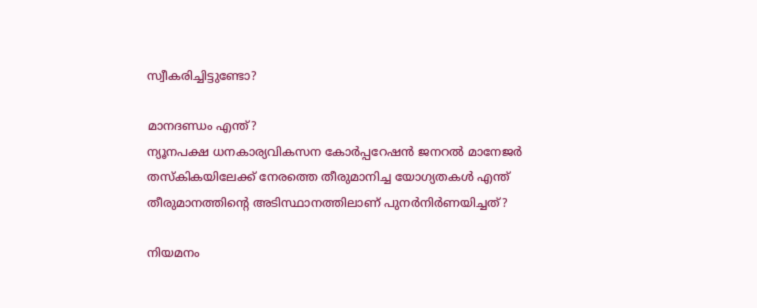സ്വീകരിച്ചിട്ടുണ്ടോ?

മാനദണ്ഡം എന്ത്?
ന്യൂനപക്ഷ ധനകാര്യവികസന കോർപ്പറേഷൻ ജനറൽ മാനേജർ തസ്കികയിലേക്ക് നേരത്തെ തീരുമാനിച്ച യോഗ്യതകൾ എന്ത് തീരുമാനത്തിന്റെ അടിസ്ഥാനത്തിലാണ് പുനർനിർണയിച്ചത്?

നിയമനം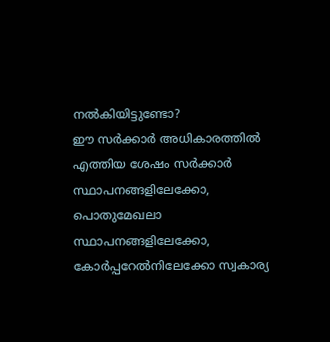നൽകിയിട്ടുണ്ടോ?
ഈ സർക്കാർ അധികാരത്തിൽ എത്തിയ ശേഷം സർക്കാർ സ്ഥാപനങ്ങളിലേക്കോ, പൊതുമേഖലാ സ്ഥാപനങ്ങളിലേക്കോ, കോർപ്പറേൽനിലേക്കോ സ്വകാര്യ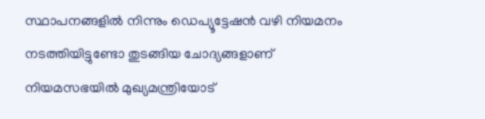സ്ഥാപനങ്ങളിൽ നിന്നും ഡെപ്യൂട്ടേഷൻ വഴി നിയമനം നടത്തിയിട്ടുണ്ടോ തുടങ്ങിയ ചോദ്യങ്ങളാണ് നിയമസഭയിൽ മുഖ്യമന്ത്രിയോട്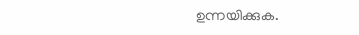ഉന്നയിക്കുക.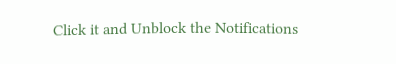Click it and Unblock the Notifications